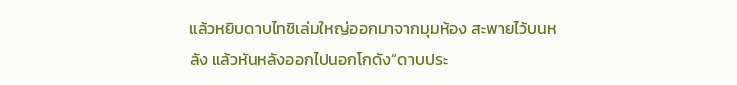แล้วหยิบดาบไทชิเล่มใหญ่ออกมาจากมุมห้อง สะพายไว้บนหลัง แล้วหันหลังออกไปนอกโกดัง“ดาบประ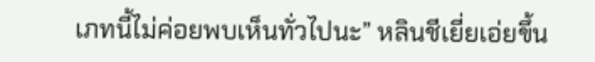เภทนี้ไม่ค่อยพบเห็นทั่วไปนะ” หลินชีเยี่ยเอ่ยขึ้น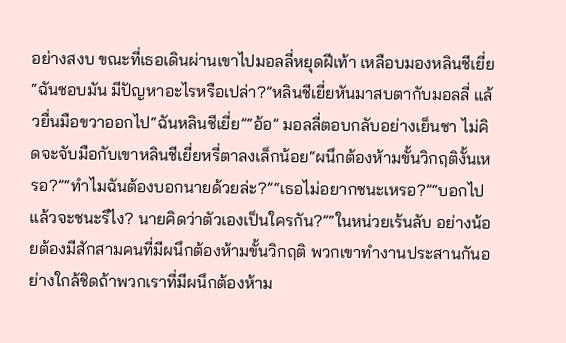อย่างสงบ ขณะที่เธอเดินผ่านเขาไปมอลลี่หยุดฝีเท้า เหลือบมองหลินชีเยี่ย “ฉันชอบมัน มีปัญหาอะไรหรือเปล่า?”หลินชีเยี่ยหันมาสบตากับมอลลี่ แล้วยื่นมือขวาออกไป“ฉันหลินชีเยี่ย”“อ้อ” มอลลี่ตอบกลับอย่างเย็นชา ไม่คิดจะจับมือกับเขาหลินชีเยี่ยหรี่ตาลงเล็กน้อย“ผนึกต้องห้ามขั้นวิกฤติงั้นเหรอ?”“ทำไมฉันต้องบอกนายด้วยล่ะ?”“เธอไม่อยากชนะเหรอ?”“บอกไปแล้วจะชนะรึไง? นายคิดว่าตัวเองเป็นใครกัน?”“ในหน่วยเร้นลับ อย่างน้อยต้องมีสักสามคนที่มีผนึกต้องห้ามขั้นวิกฤติ พวกเขาทำงานประสานกันอย่างใกล้ชิดถ้าพวกเราที่มีผนึกต้องห้าม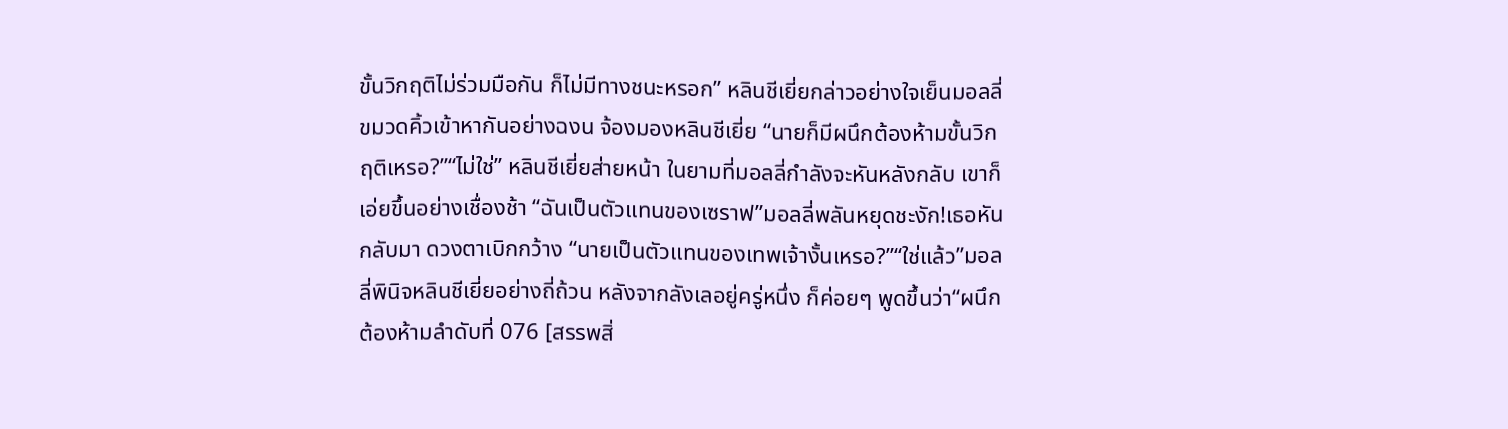ขั้นวิกฤติไม่ร่วมมือกัน ก็ไม่มีทางชนะหรอก” หลินชีเยี่ยกล่าวอย่างใจเย็นมอลลี่ขมวดคิ้วเข้าหากันอย่างฉงน จ้องมองหลินชีเยี่ย “นายก็มีผนึกต้องห้ามขั้นวิกฤติเหรอ?”“ไม่ใช่” หลินชีเยี่ยส่ายหน้า ในยามที่มอลลี่กำลังจะหันหลังกลับ เขาก็เอ่ยขึ้นอย่างเชื่องช้า “ฉันเป็นตัวแทนของเซราฟ”มอลลี่พลันหยุดชะงัก!เธอหันกลับมา ดวงตาเบิกกว้าง “นายเป็นตัวแทนของเทพเจ้างั้นเหรอ?”“ใช่แล้ว”มอลลี่พินิจหลินชีเยี่ยอย่างถี่ถ้วน หลังจากลังเลอยู่ครู่หนึ่ง ก็ค่อยๆ พูดขึ้นว่า“ผนึกต้องห้ามลำดับที่ 076 [สรรพสิ่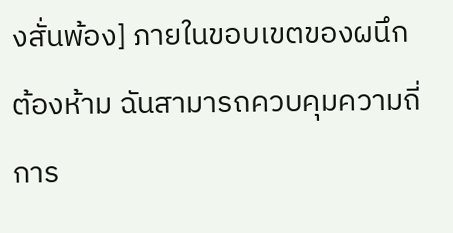งสั่นพ้อง] ภายในขอบเขตของผนึกต้องห้าม ฉันสามารถควบคุมความถี่การ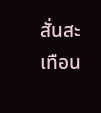สั่นสะเทือน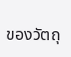ของวัตถุ